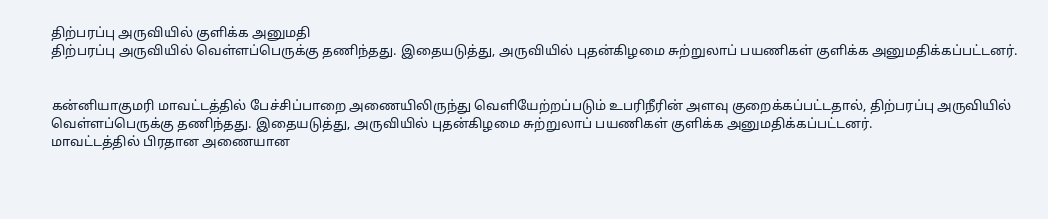திற்பரப்பு அருவியில் குளிக்க அனுமதி
திற்பரப்பு அருவியில் வெள்ளப்பெருக்கு தணிந்தது. இதையடுத்து, அருவியில் புதன்கிழமை சுற்றுலாப் பயணிகள் குளிக்க அனுமதிக்கப்பட்டனர்.


கன்னியாகுமரி மாவட்டத்தில் பேச்சிப்பாறை அணையிலிருந்து வெளியேற்றப்படும் உபரிநீரின் அளவு குறைக்கப்பட்டதால், திற்பரப்பு அருவியில் வெள்ளப்பெருக்கு தணிந்தது. இதையடுத்து, அருவியில் புதன்கிழமை சுற்றுலாப் பயணிகள் குளிக்க அனுமதிக்கப்பட்டனர்.
மாவட்டத்தில் பிரதான அணையான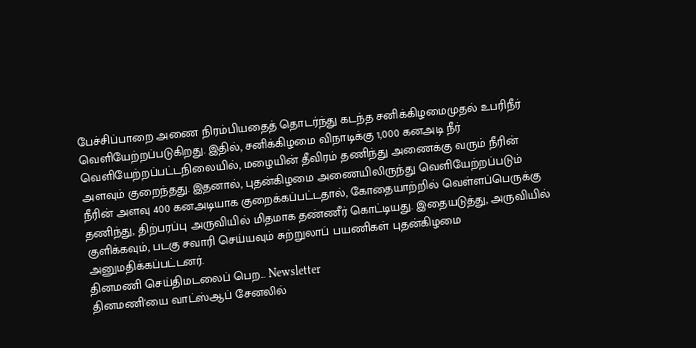பேச்சிப்பாறை அணை நிரம்பியதைத் தொடர்ந்து கடந்த சனிக்கிழமைமுதல் உபரிநீர் வெளியேற்றப்படுகிறது. இதில், சனிக்கிழமை விநாடிக்கு 1,000 கனஅடி நீர் வெளியேற்றப்பட்டநிலையில், மழையின் தீவிரம் தணிந்து அணைக்கு வரும் நீரின் அளவும் குறைந்தது. இதனால், புதன்கிழமை அணையிலிருந்து வெளியேற்றப்படும் நீரின் அளவு 400 கனஅடியாக குறைக்கப்பட்டதால், கோதையாற்றில் வெள்ளப்பெருக்கு தணிந்து, திற்பரப்பு அருவியில் மிதமாக தண்ணீர் கொட்டியது. இதையடுத்து, அருவியில் குளிக்கவும், படகு சவாரி செய்யவும் சுற்றுலாப் பயணிகள் புதன்கிழமை அனுமதிக்கப்பட்டனர்.
தினமணி செய்திமடலைப் பெற... Newsletter
தினமணி'யை வாட்ஸ்ஆப் சேனலில்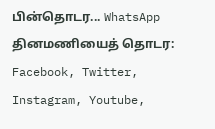பின்தொடர... WhatsApp
தினமணியைத் தொடர: Facebook, Twitter, Instagram, Youtube,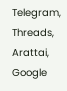Telegram, Threads, Arattai, Google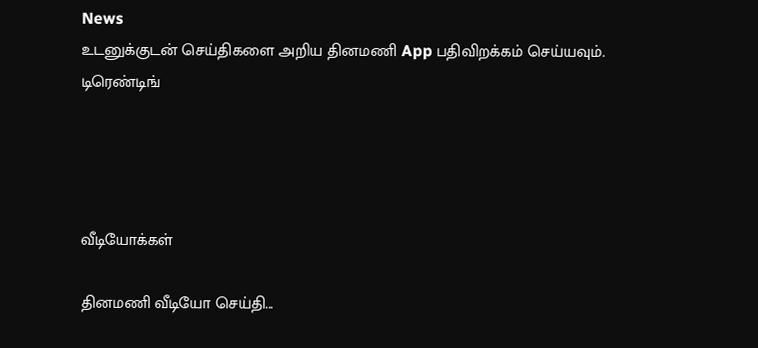News
உடனுக்குடன் செய்திகளை அறிய தினமணி App பதிவிறக்கம் செய்யவும்.
டிரெண்டிங்




வீடியோக்கள்

தினமணி வீடியோ செய்தி...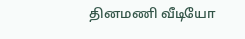தினமணி வீடியோ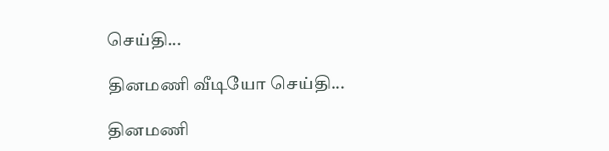செய்தி...

தினமணி வீடியோ செய்தி...

தினமணி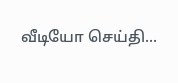வீடியோ செய்தி...